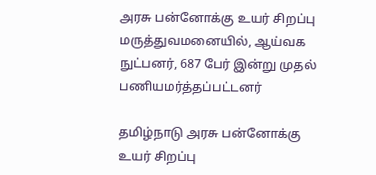அரசு பன்னோக்கு உயர் சிறப்பு மருத்துவமனையில், ஆய்வக நுட்பனர், 687 பேர் இன்று முதல் பணியமர்த்தப்பட்டனர்

தமிழ்நாடு அரசு பன்னோக்கு உயர் சிறப்பு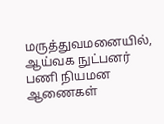மருத்துவமனையில், ஆய்வக நுட்பனர் பணி நியமன ஆணைகள்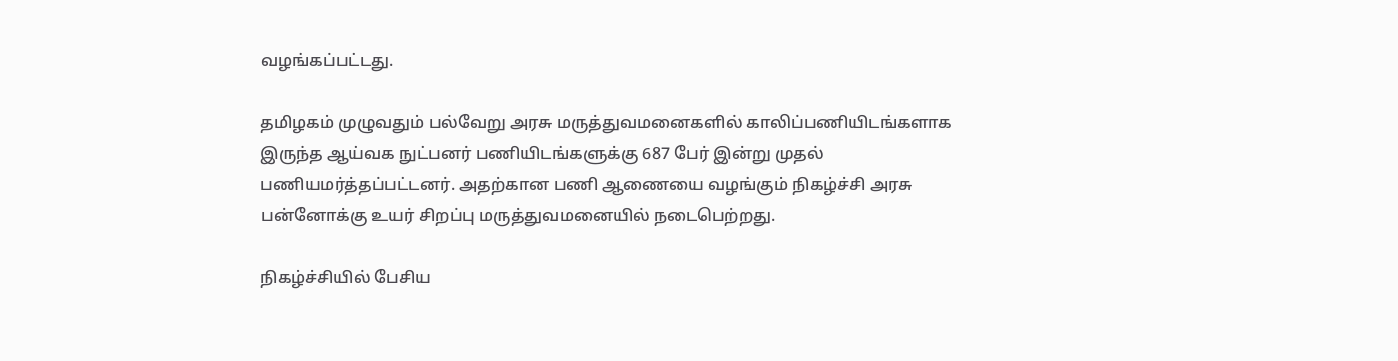வழங்கப்பட்டது.

தமிழகம் முழுவதும் பல்வேறு அரசு மருத்துவமனைகளில் காலிப்பணியிடங்களாக இருந்த ஆய்வக நுட்பனர் பணியிடங்களுக்கு 687 பேர் இன்று முதல் பணியமர்த்தப்பட்டனர். அதற்கான பணி ஆணையை வழங்கும் நிகழ்ச்சி அரசு பன்னோக்கு உயர் சிறப்பு மருத்துவமனையில் நடைபெற்றது.

நிகழ்ச்சியில் பேசிய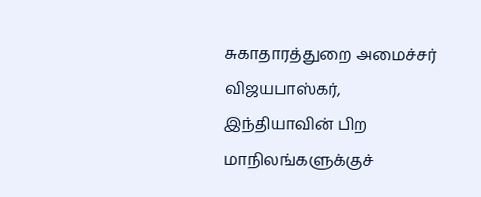சுகாதாரத்துறை அமைச்சர் விஜயபாஸ்கர், இந்தியாவின் பிற மாநிலங்களுக்குச்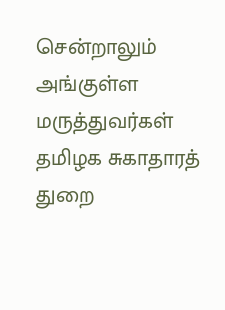சென்றாலும் அங்குள்ள மருத்துவர்கள் தமிழக சுகாதாரத் துறை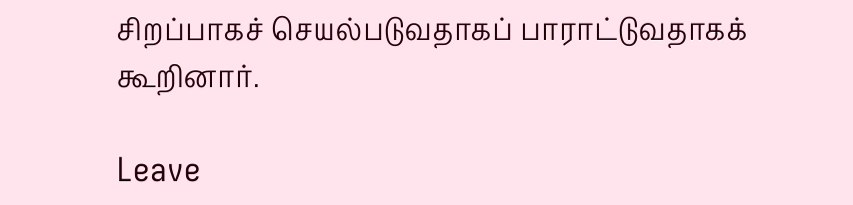சிறப்பாகச் செயல்படுவதாகப் பாராட்டுவதாகக் கூறினார்.

Leave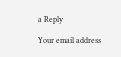a Reply

Your email address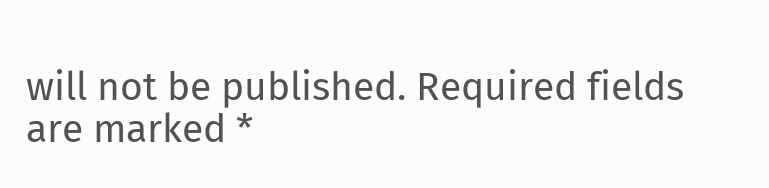will not be published. Required fields are marked *